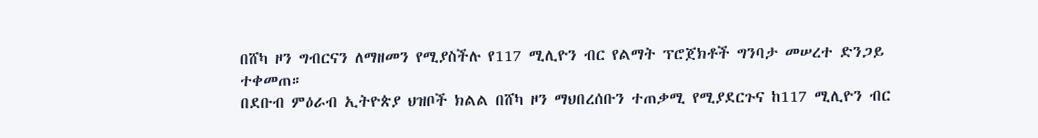በሸካ ዞን ግብርናን ለማዘመን የሚያስችሉ የ117 ሚሊዮን ብር የልማት ፕሮጀክቶች ግንባታ መሠረተ ድንጋይ ተቀመጠ።
በደቡብ ምዕራብ ኢትዮጵያ ህዝቦች ክልል በሸካ ዞን ማህበረሰቡን ተጠቃሚ የሚያደርጉና ከ117 ሚሊዮን ብር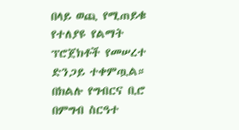በላይ ወጪ የሚጠይቁ የተለያዩ የልማት ፕሮጀክቶች የመሠረተ ድንጋይ ተቀምጧል። በክልሉ የግብርና ቢሮ በምግብ ስርዓተ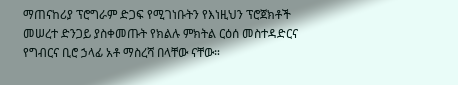ማጠናከሪያ ፕሮግራም ድጋፍ የሚገነቡትን የእነዚህን ፕሮጀክቶች መሠረተ ድንጋይ ያስቀመጡት የክልሉ ምክትል ርዕሰ መስተዳድርና የግብርና ቢሮ ኃላፊ አቶ ማስረሻ በላቸው ናቸው።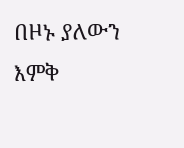በዞኑ ያለውን እምቅ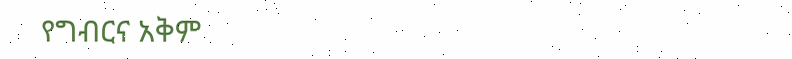የግብርና አቅም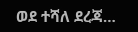ወደ ተሻለ ደረጃ…